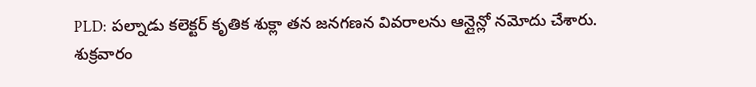PLD: పల్నాడు కలెక్టర్ కృతిక శుక్లా తన జనగణన వివరాలను ఆన్లైన్లో నమోదు చేశారు. శుక్రవారం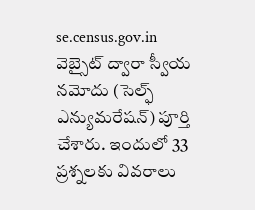se.census.gov.in వెబ్సైట్ ద్వారా స్వీయ నమోదు (సెల్ఫ్ ఎన్యుమరేషన్) పూర్తి చేశారు. ఇందులో 33 ప్రశ్నలకు వివరాలు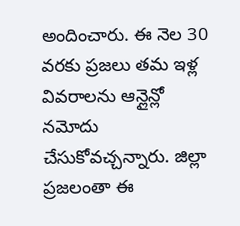అందించారు. ఈ నెల 30 వరకు ప్రజలు తమ ఇళ్ల వివరాలను ఆన్లైన్లో నమోదు చేసుకోవచ్చన్నారు. జిల్లా ప్రజలంతా ఈ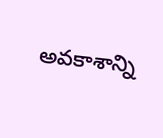అవకాశాన్ని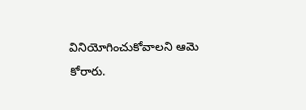వినియోగించుకోవాలని ఆమె కోరారు.